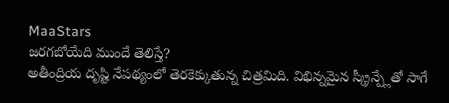MaaStars
జరగబోయేది ముందే తెలిస్తే?
అతీంద్రియ దృష్టి నేపథ్యంలో తెరకెక్కుతున్న చిత్రమిది. విభిన్నమైన స్క్రీన్ప్లేతో సాగే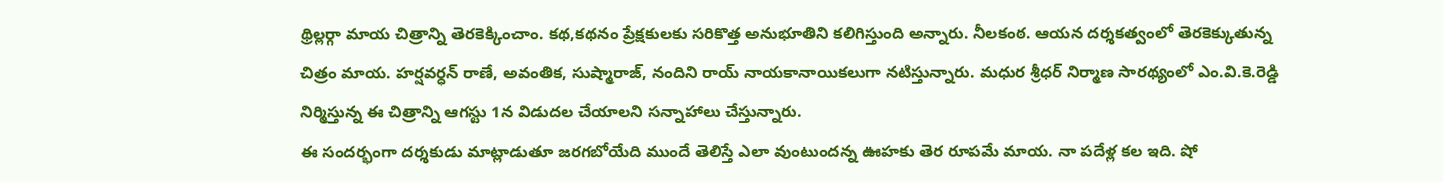థ్రిల్లర్గా మాయ చిత్రాన్ని తెరకెక్కించాం. కథ,కథనం ప్రేక్షకులకు సరికొత్త అనుభూతిని కలిగిస్తుంది అన్నారు. నీలకంఠ. ఆయన దర్శకత్వంలో తెరకెక్కుతున్న చిత్రం మాయ. హర్షవర్ధన్ రాణే, అవంతిక, సుష్మారాజ్, నందిని రాయ్ నాయకానాయికలుగా నటిస్తున్నారు. మధుర శ్రీధర్ నిర్మాణ సారథ్యంలో ఎం.వి.కె.రెడ్డి నిర్మిస్తున్న ఈ చిత్రాన్ని ఆగస్టు 1న విడుదల చేయాలని సన్నాహాలు చేస్తున్నారు.
ఈ సందర్భంగా దర్శకుడు మాట్లాడుతూ జరగబోయేది ముందే తెలిస్తే ఎలా వుంటుందన్న ఊహకు తెర రూపమే మాయ. నా పదేళ్ల కల ఇది. షో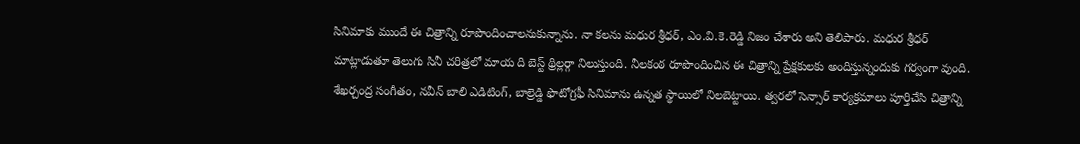సినిమాకు ముందే ఈ చిత్రాన్ని రూపొందించాలనుకున్నాను. నా కలను మధుర శ్రీధర్, ఎం.వి.కె.రెడ్డి నిజం చేశారు అని తెలిపారు. మధుర శ్రీధర్ మాట్లాడుతూ తెలుగు సినీ చరిత్రలో మాయ ది బెస్ట్ థ్రిల్లర్గా నిలుస్తుంది. నీలకంఠ రూపొందించిన ఈ చిత్రాన్ని ప్రేక్షకులకు అందిస్తున్నందుకు గర్వంగా వుంది. శేఖర్చంద్ర సంగీతం, నవీన్ బాలి ఎడిటింగ్, బాల్రెడ్డి ఫొటోగ్రఫీ సినిమాను ఉన్నత స్థాయిలో నిలబెట్టాయి. త్వరలో సెన్సార్ కార్యక్రమాలు పూర్తిచేసి చిత్రాన్ని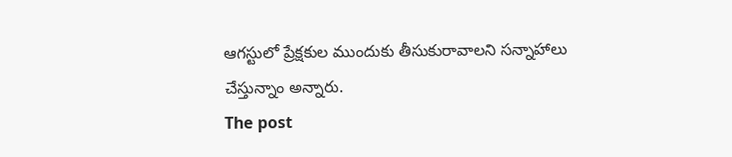ఆగస్టులో ప్రేక్షకుల ముందుకు తీసుకురావాలని సన్నాహాలు చేస్తున్నాం అన్నారు.
The post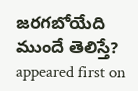జరగబోయేది ముందే తెలిస్తే? appeared first on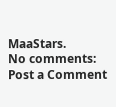MaaStars.
No comments:
Post a Comment